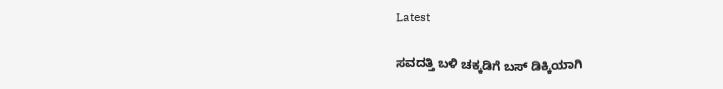Latest

ಸವದತ್ತಿ ಬಳಿ ಚಕ್ಕಡಿಗೆ ಬಸ್ ಡಿಕ್ಕಿಯಾಗಿ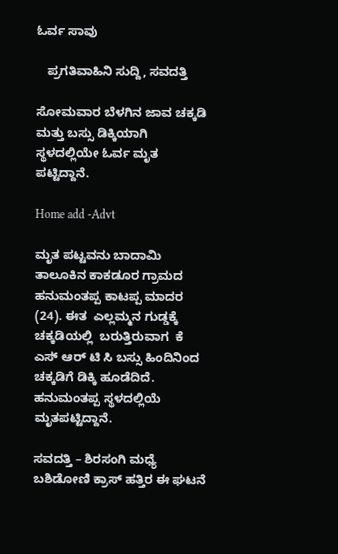ಓರ್ವ ಸಾವು

   ಪ್ರಗತಿವಾಹಿನಿ ಸುದ್ದಿ, ಸವದತ್ತಿ

ಸೋಮವಾರ ಬೆಳಗಿನ ಜಾವ ಚಕ್ಕಡಿ ಮತ್ತು ಬಸ್ಸು ಡಿಕ್ಕಿಯಾಗಿ ಸ್ಥಳದಲ್ಲಿಯೇ ಓರ್ವ ಮೃತ ಪಟ್ಟಿದ್ದಾನೆ.

Home add -Advt

ಮೃತ ಪಟ್ಟವನು ಬಾದಾಮಿ ತಾಲೂಕಿನ ಕಾಕಡೂರ ಗ್ರಾಮದ  ಹನುಮಂತಪ್ಪ ಕಾಟಪ್ಪ ಮಾದರ (24). ಈತ  ಎಲ್ಲಮ್ಮನ ಗುಡ್ಡಕ್ಕೆ ಚಕ್ಕಡಿಯಲ್ಲಿ  ಬರುತ್ತಿರುವಾಗ  ಕೆ ಎಸ‌್ ಆರ್ ಟಿ ಸಿ ಬಸ್ಸು ಹಿಂದಿನಿಂದ ಚಕ್ಕಡಿಗೆ ಡಿಕ್ಕಿ ಹೂಡೆದಿದೆ. ಹನುಮಂತಪ್ಪ ಸ್ಥಳದಲ್ಲಿಯೆ ಮೃತಪಟ್ಟಿದ್ದಾನೆ.

ಸವದತ್ತಿ – ಶಿರಸಂಗಿ ಮಧ್ಯೆ ಬಶಿಡೋಣಿ ಕ್ರಾಸ್ ಹತ್ತಿರ ಈ ಘಟನೆ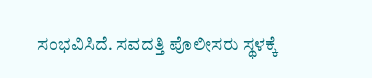ಸಂಭವಿಸಿದೆ. ಸವದತ್ತಿ ಪೊಲೀಸರು ಸ್ಥಳಕ್ಕೆ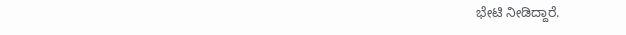ಭೇಟಿ ನೀಡಿದ್ದಾರೆ.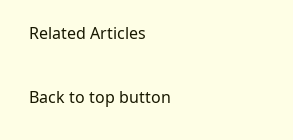Related Articles

Back to top button